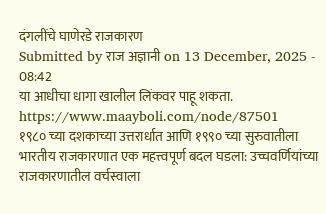दंगलींचे घाणेरडे राजकारण
Submitted by राज अज्ञानी on 13 December, 2025 - 08:42
या आधीचा धागा खालील लिंकवर पाहू शकता.
https://www.maayboli.com/node/87501
१९८० च्या दशकाच्या उत्तरार्धात आणि १९९० च्या सुरुवातीला भारतीय राजकारणात एक महत्त्वपूर्ण बदल घडला: उच्चवर्णियांच्या राजकारणातील वर्चस्वाला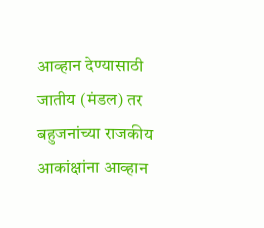आव्हान देण्यासाठी जातीय (मंडल) तर बहुजनांच्या राजकीय आकांक्षांना आव्हान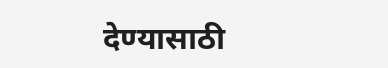देण्यासाठी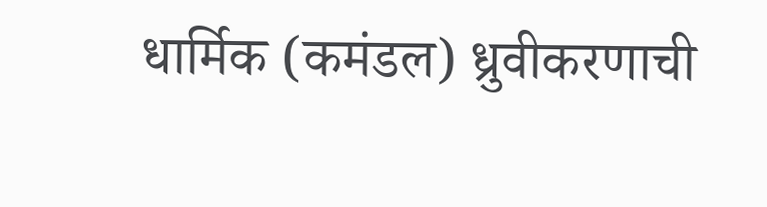धार्मिक (कमंडल) ध्रुवीकरणाची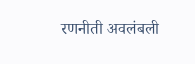रणनीती अवलंबली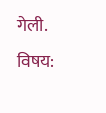गेली.
विषय: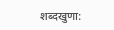शब्दखुणा: